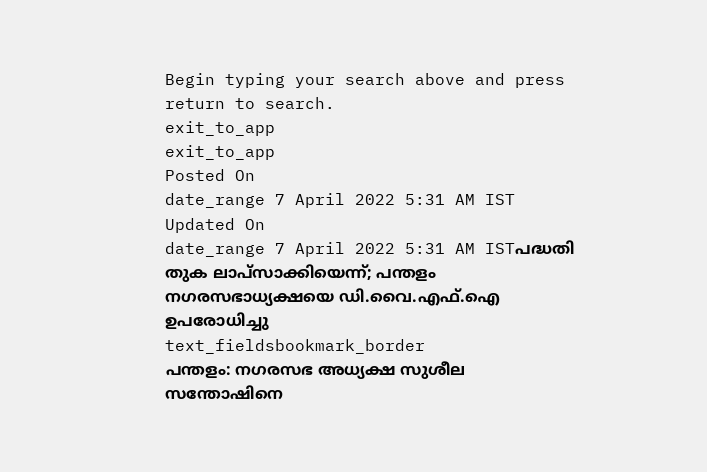Begin typing your search above and press return to search.
exit_to_app
exit_to_app
Posted On
date_range 7 April 2022 5:31 AM IST Updated On
date_range 7 April 2022 5:31 AM ISTപദ്ധതി തുക ലാപ്സാക്കിയെന്ന്; പന്തളം നഗരസഭാധ്യക്ഷയെ ഡി.വൈ.എഫ്.ഐ ഉപരോധിച്ചു
text_fieldsbookmark_border
പന്തളം: നഗരസഭ അധ്യക്ഷ സുശീല സന്തോഷിനെ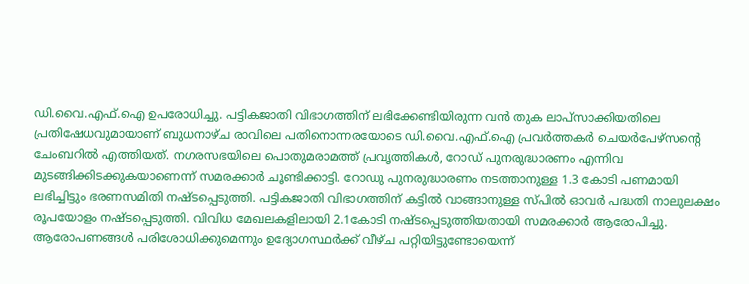ഡി.വൈ.എഫ്.ഐ ഉപരോധിച്ചു. പട്ടികജാതി വിഭാഗത്തിന് ലഭിക്കേണ്ടിയിരുന്ന വൻ തുക ലാപ്സാക്കിയതിലെ പ്രതിഷേധവുമായാണ് ബുധനാഴ്ച രാവിലെ പതിനൊന്നരയോടെ ഡി.വൈ.എഫ്.ഐ പ്രവർത്തകർ ചെയർപേഴ്സന്റെ ചേംബറിൽ എത്തിയത്. നഗരസഭയിലെ പൊതുമരാമത്ത് പ്രവൃത്തികൾ, റോഡ് പുനരുദ്ധാരണം എന്നിവ മുടങ്ങിക്കിടക്കുകയാണെന്ന് സമരക്കാർ ചൂണ്ടിക്കാട്ടി. റോഡു പുനരുദ്ധാരണം നടത്താനുള്ള 1.3 കോടി പണമായി ലഭിച്ചിട്ടും ഭരണസമിതി നഷ്ടപ്പെടുത്തി. പട്ടികജാതി വിഭാഗത്തിന് കട്ടിൽ വാങ്ങാനുള്ള സ്പിൽ ഓവർ പദ്ധതി നാലുലക്ഷം രൂപയോളം നഷ്ടപ്പെടുത്തി. വിവിധ മേഖലകളിലായി 2.1കോടി നഷ്ടപ്പെടുത്തിയതായി സമരക്കാർ ആരോപിച്ചു. ആരോപണങ്ങൾ പരിശോധിക്കുമെന്നും ഉദ്യോഗസ്ഥർക്ക് വീഴ്ച പറ്റിയിട്ടുണ്ടോയെന്ന്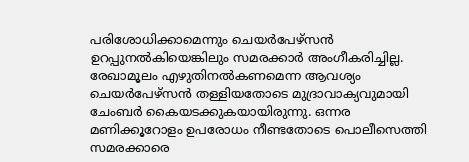പരിശോധിക്കാമെന്നും ചെയർപേഴ്സൻ ഉറപ്പുനൽകിയെങ്കിലും സമരക്കാർ അംഗീകരിച്ചില്ല. രേഖാമൂലം എഴുതിനൽകണമെന്ന ആവശ്യം ചെയർപേഴ്സൻ തള്ളിയതോടെ മുദ്രാവാക്യവുമായി ചേംബർ കൈയടക്കുകയായിരുന്നു. ഒന്നര മണിക്കൂറോളം ഉപരോധം നീണ്ടതോടെ പൊലീസെത്തി സമരക്കാരെ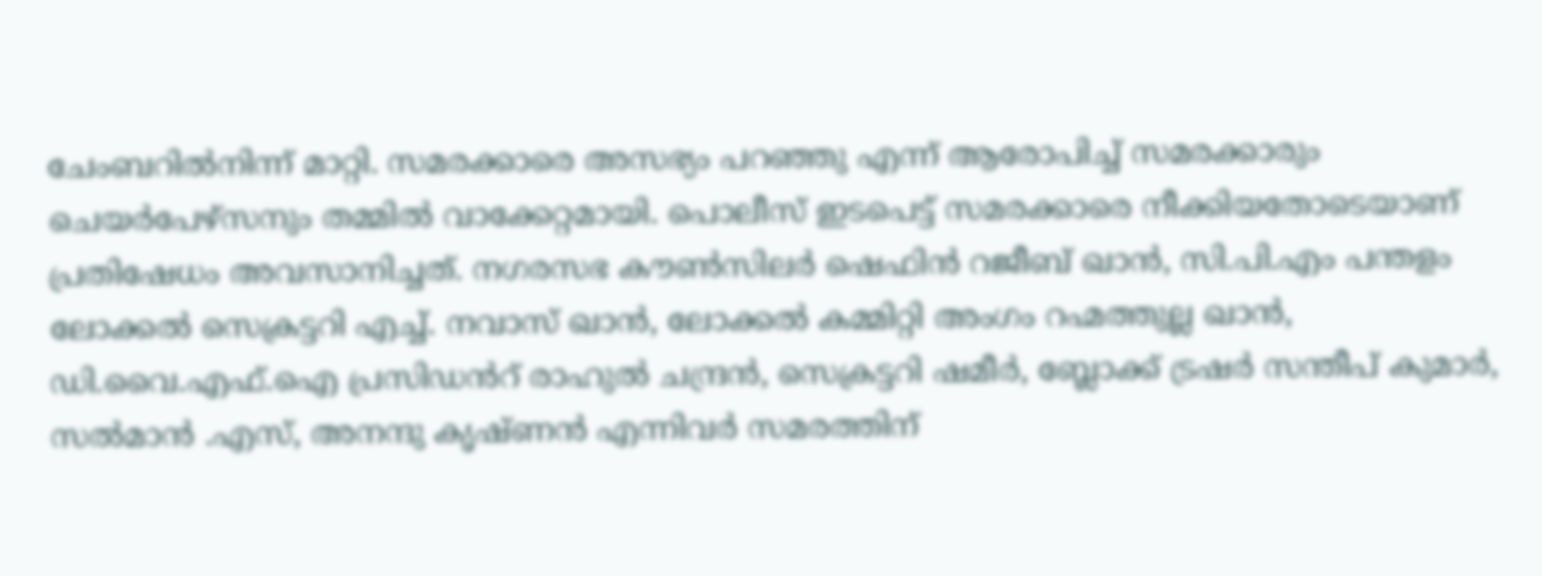ചേംബറിൽനിന്ന് മാറ്റി. സമരക്കാരെ അസഭ്യം പറഞ്ഞു എന്ന് ആരോപിച്ച് സമരക്കാരും ചെയർപേഴ്സനും തമ്മിൽ വാക്കേറ്റമായി. പൊലീസ് ഇടപെട്ട് സമരക്കാരെ നീക്കിയതോടെയാണ് പ്രതിഷേധം അവസാനിച്ചത്. നഗരസഭ കൗൺസിലർ ഷെഫിൻ റജീബ് ഖാൻ, സി.പി.എം പന്തളം ലോക്കൽ സെക്രട്ടറി എച്ച്. നവാസ് ഖാൻ, ലോക്കൽ കമ്മിറ്റി അംഗം റഹ്മത്തുല്ല ഖാൻ, ഡി.വൈ.എഫ്.ഐ പ്രസിഡൻറ് രാഹുൽ ചന്ദ്രൻ, സെക്രട്ടറി ഷമീർ, ബ്ലോക്ക് ട്രഷർ സന്തീപ് കുമാർ, സൽമാൻ .എസ്, അനന്ദു കൃഷ്ണൻ എന്നിവർ സമരത്തിന്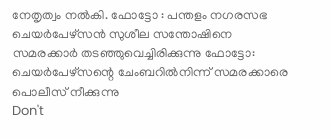നേതൃത്വം നൽകി. ഫോട്ടോ : പന്തളം നഗരസഭ ചെയർപേഴ്സൻ സുശീല സന്തോഷിനെ സമരക്കാർ തടഞ്ഞുവെച്ചിരിക്കുന്നു ഫോട്ടോ: ചെയർപേഴ്സന്റെ ചേംബറിൽനിന്ന് സമരക്കാരെ പൊലീസ് നീക്കുന്നു
Don't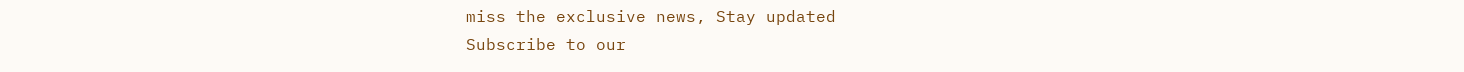miss the exclusive news, Stay updated
Subscribe to our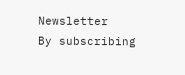Newsletter
By subscribing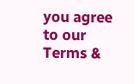you agree to our Terms &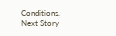Conditions.
Next Story